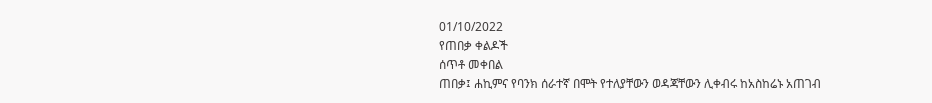01/10/2022
የጠበቃ ቀልዶች
ሰጥቶ መቀበል
ጠበቃ፤ ሐኪምና የባንክ ሰራተኛ በሞት የተለያቸውን ወዳጃቸውን ሊቀብሩ ከአስከሬኑ አጠገብ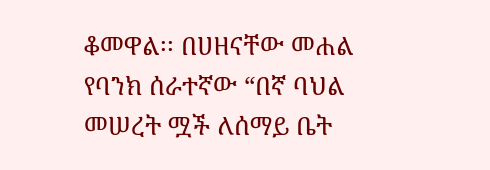ቆመዋል፡፡ በሀዘናቸው መሐል የባንክ ሰራተኛው “በኛ ባህል መሠረት ሟች ለሰማይ ቤት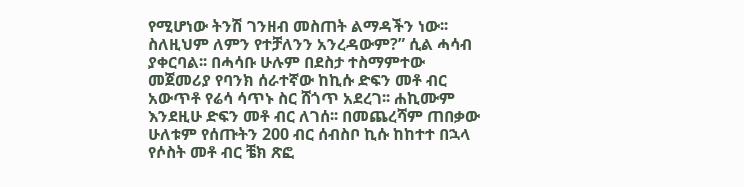የሚሆነው ትንሽ ገንዘብ መስጠት ልማዳችን ነው፡፡ ስለዚህም ለምን የተቻለንን አንረዳውም?” ሲል ሓሳብ ያቀርባል፡፡ በሓሳቡ ሁሉም በደስታ ተስማምተው መጀመሪያ የባንክ ሰራተኛው ከኪሱ ድፍን መቶ ብር አውጥቶ የሬሳ ሳጥኑ ስር ሸጎጥ አደረገ፡፡ ሐኪሙም እንደዚሁ ድፍን መቶ ብር ለገሰ፡፡ በመጨረሻም ጠበቃው ሁለቱም የሰጡትን 200 ብር ሰብስቦ ኪሱ ከከተተ በኋላ የሶስት መቶ ብር ቼክ ጽፎ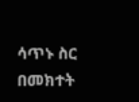ሳጥኑ ስር በመክተት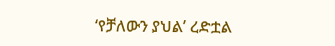‘የቻለውን ያህል’ ረድቷል